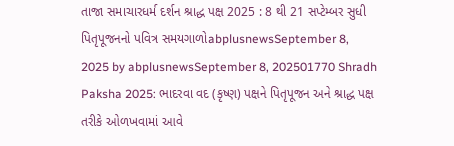તાજા સમાચારધર્મ દર્શન શ્રાદ્ધ પક્ષ 2025 : 8 થી 21 સપ્ટેમ્બર સુધી પિતૃપૂજનનો પવિત્ર સમયગાળોabplusnewsSeptember 8, 2025 by abplusnewsSeptember 8, 202501770 Shradh Paksha 2025: ભાદરવા વદ (કૃષ્ણ) પક્ષને પિતૃપૂજન અને શ્રાદ્ધ પક્ષ તરીકે ઓળખવામાં આવે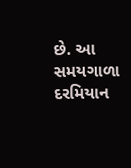છે. આ સમયગાળા દરમિયાન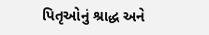પિતૃઓનું શ્રાદ્ધ અને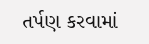તર્પણ કરવામાં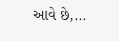આવે છે,...